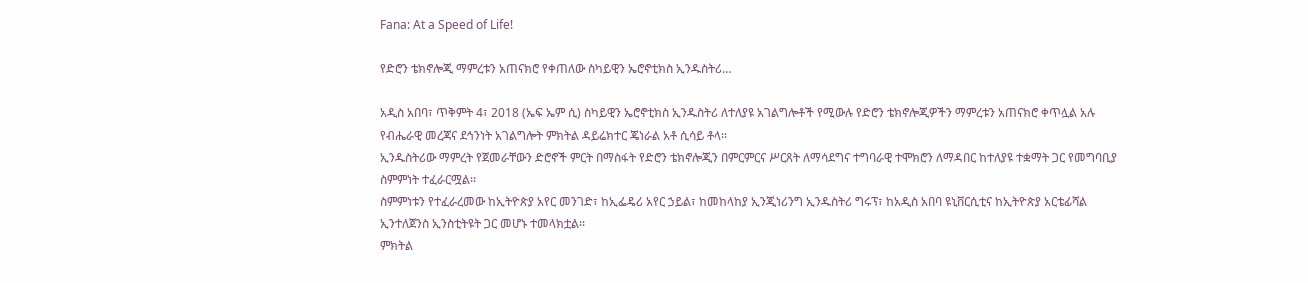Fana: At a Speed of Life!

የድሮን ቴክኖሎጂ ማምረቱን አጠናክሮ የቀጠለው ስካይዊን ኤሮኖቲክስ ኢንዱስትሪ…

አዲስ አበባ፣ ጥቅምት 4፣ 2018 (ኤፍ ኤም ሲ) ስካይዊን ኤሮኖቲክስ ኢንዱስትሪ ለተለያዩ አገልግሎቶች የሚውሉ የድሮን ቴክኖሎጂዎችን ማምረቱን አጠናክሮ ቀጥሏል አሉ የብሔራዊ መረጃና ደኅንነት አገልግሎት ምክትል ዳይሬክተር ጄነራል አቶ ሲሳይ ቶላ፡፡
ኢንዱስትሪው ማምረት የጀመራቸውን ድሮኖች ምርት በማስፋት የድሮን ቴክኖሎጂን በምርምርና ሥርጸት ለማሳደግና ተግባራዊ ተሞክሮን ለማዳበር ከተለያዩ ተቋማት ጋር የመግባቢያ ስምምነት ተፈራርሟል፡፡
ስምምነቱን የተፈራረመው ከኢትዮጵያ አየር መንገድ፣ ከኢፌዴሪ አየር ኃይል፣ ከመከላከያ ኢንጂነሪንግ ኢንዱስትሪ ግሩፕ፣ ከአዲስ አበባ ዩኒቨርሲቲና ከኢትዮጵያ አርቴፊሻል ኢንተለጀንስ ኢንስቲትዩት ጋር መሆኑ ተመላክቷል፡፡
ምክትል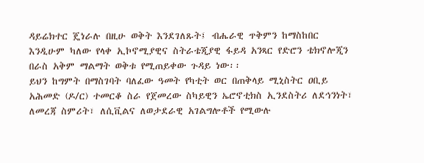ዳይሬክተር ጄነራሉ በዚሁ ወቅት እንደገለጹት፤ ብሔራዊ ጥቅምን ከማስከበር እንዲሁም ካለው የላቀ ኢኮኖሚያዊና ስትራቴጂያዊ ፋይዳ አንጻር የድሮን ቴክኖሎጂን በራስ አቅም ማልማት ወቅቱ የሚጠይቀው ጉዳይ ነው፡፡
ይህን ከግምት በማስገባት ባለፈው ዓመት የካቲት ወር በጠቅላይ ሚኒስትር ዐቢይ አሕመድ (ዶ/ር) ተመርቆ ስራ የጀመረው ስካይዊን ኤሮኖቲክስ ኢንደስትሪ ለደኅንነት፣ ለመረጃ ስምሪት፣ ለሲቪልና ለወታደራዊ አገልግሎቶች የሚውሉ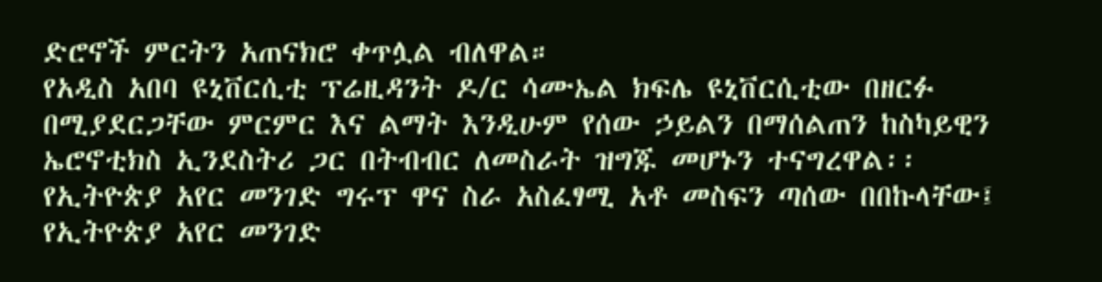ድሮኖች ምርትን አጠናክሮ ቀጥሏል ብለዋል።
የአዲስ አበባ ዩኒቨርሲቲ ፕሬዚዳንት ዶ/ር ሳሙኤል ክፍሌ ዩኒቨርሲቲው በዘርፉ በሚያደርጋቸው ምርምር እና ልማት እንዲሁም የሰው ኃይልን በማሰልጠን ከስካይዊን ኤሮኖቲክስ ኢንደስትሪ ጋር በትብብር ለመስራት ዝግጁ መሆኑን ተናግረዋል፡፡
የኢትዮጵያ አየር መንገድ ግሩፕ ዋና ስራ አስፈፃሚ አቶ መስፍን ጣሰው በበኩላቸው፤ የኢትዮጵያ አየር መንገድ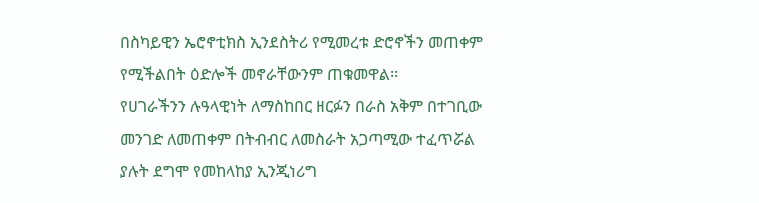በስካይዊን ኤሮኖቲክስ ኢንደስትሪ የሚመረቱ ድሮኖችን መጠቀም የሚችልበት ዕድሎች መኖራቸውንም ጠቁመዋል፡፡
የሀገራችንን ሉዓላዊነት ለማስከበር ዘርፉን በራስ አቅም በተገቢው መንገድ ለመጠቀም በትብብር ለመስራት አጋጣሚው ተፈጥሯል ያሉት ደግሞ የመከላከያ ኢንጂነሪግ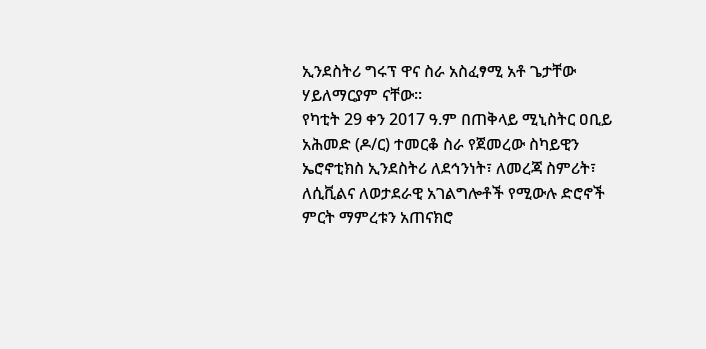ኢንደስትሪ ግሩፕ ዋና ስራ አስፈፃሚ አቶ ጌታቸው ሃይለማርያም ናቸው፡፡
የካቲት 29 ቀን 2017 ዓ.ም በጠቅላይ ሚኒስትር ዐቢይ አሕመድ (ዶ/ር) ተመርቆ ስራ የጀመረው ስካይዊን ኤሮኖቲክስ ኢንደስትሪ ለደኅንነት፣ ለመረጃ ስምሪት፣ ለሲቪልና ለወታደራዊ አገልግሎቶች የሚውሉ ድሮኖች ምርት ማምረቱን አጠናክሮ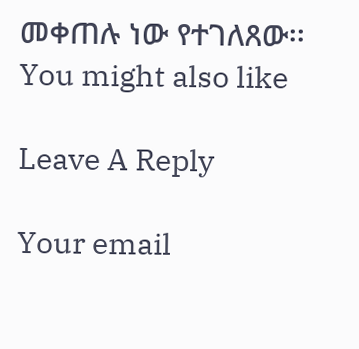መቀጠሉ ነው የተገለጸው፡፡
You might also like

Leave A Reply

Your email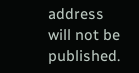address will not be published.